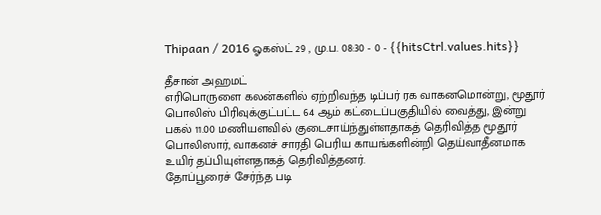Thipaan / 2016 ஓகஸ்ட் 29 , மு.ப. 08:30 - 0 - {{hitsCtrl.values.hits}}

தீசான் அஹமட்
எரிபொருளை கலன்களில் ஏற்றிவந்த டிப்பர் ரக வாகனமொன்று, மூதூர் பொலிஸ் பிரிவுக்குட்பட்ட 64 ஆம் கட்டைப்பகுதியில் வைத்து, இன்று பகல் 11.00 மணியளவில் குடைசாய்ந்துள்ளதாகத் தெரிவித்த மூதூர் பொலிஸார், வாகனச் சாரதி பெரிய காயங்களின்றி தெய்வாதீனமாக உயிர் தப்பியுள்ளதாகத் தெரிவித்தனர்.
தோப்பூரைச் சேர்ந்த படி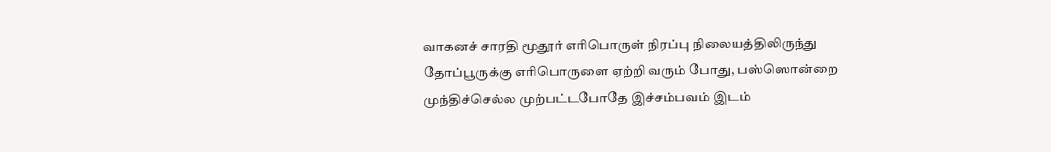வாகனச் சாரதி மூதூர் எரிபொருள் நிரப்பு நிலையத்திலிருந்து தோப்பூருக்கு எரிபொருளை ஏற்றி வரும் போது, பஸ்ஸொன்றை முந்திச்செல்ல முற்பட்டபோதே இச்சம்பவம் இடம்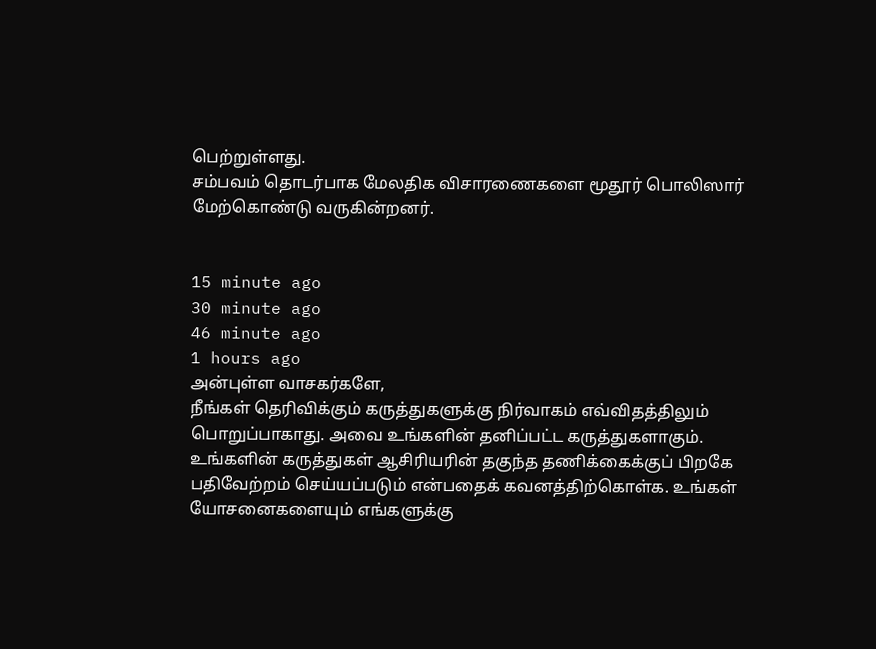பெற்றுள்ளது.
சம்பவம் தொடர்பாக மேலதிக விசாரணைகளை மூதூர் பொலிஸார் மேற்கொண்டு வருகின்றனர்.


15 minute ago
30 minute ago
46 minute ago
1 hours ago
அன்புள்ள வாசகர்களே,
நீங்கள் தெரிவிக்கும் கருத்துகளுக்கு நிர்வாகம் எவ்விதத்திலும் பொறுப்பாகாது. அவை உங்களின் தனிப்பட்ட கருத்துகளாகும். உங்களின் கருத்துகள் ஆசிரியரின் தகுந்த தணிக்கைக்குப் பிறகே பதிவேற்றம் செய்யப்படும் என்பதைக் கவனத்திற்கொள்க. உங்கள் யோசனைகளையும் எங்களுக்கு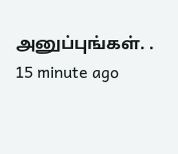அனுப்புங்கள். .
15 minute ago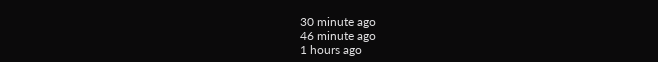30 minute ago
46 minute ago
1 hours ago